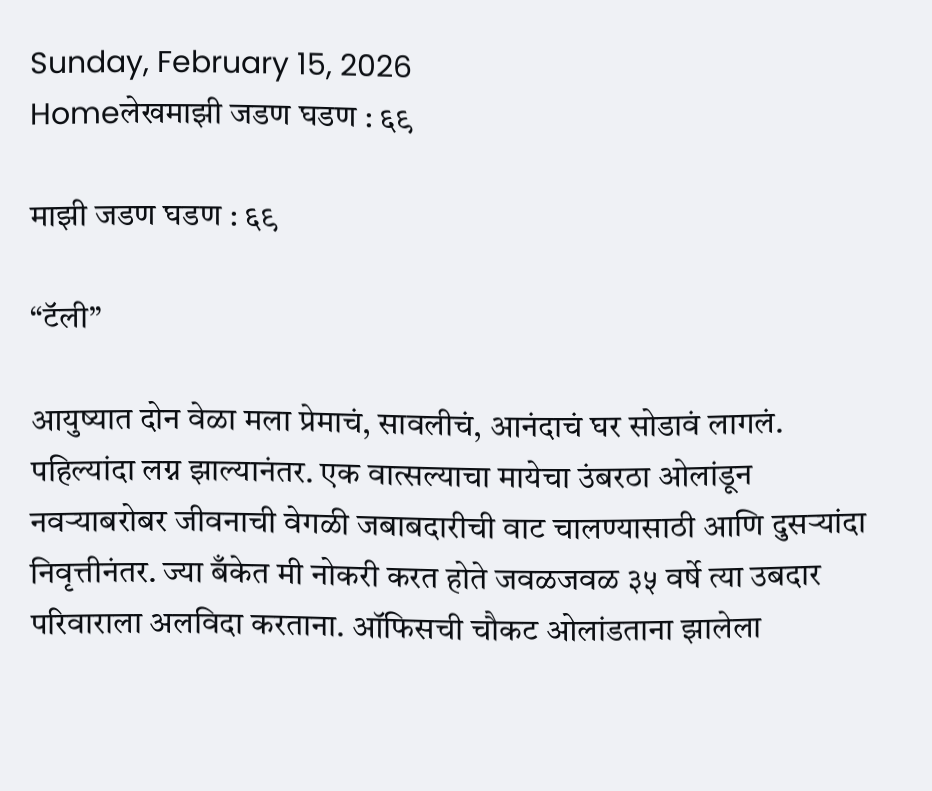Sunday, February 15, 2026
Homeलेखमाझी जडण घडण : ६९

माझी जडण घडण : ६९

“टॅली”

आयुष्यात दोन वेळा मला प्रेमाचं, सावलीचं, आनंदाचं घर सोडावं लागलं. पहिल्यांदा लग्न झाल्यानंतर. एक वात्सल्याचा मायेचा उंबरठा ओलांडून नवऱ्याबरोबर जीवनाची वेगळी जबाबदारीची वाट चालण्यासाठी आणि दुसऱ्यांदा निवृत्तीनंतर. ज्या बँकेत मी नोकरी करत होते जवळजवळ ३५ वर्षे त्या उबदार परिवाराला अलविदा करताना. ऑफिसची चौकट ओलांडताना झालेला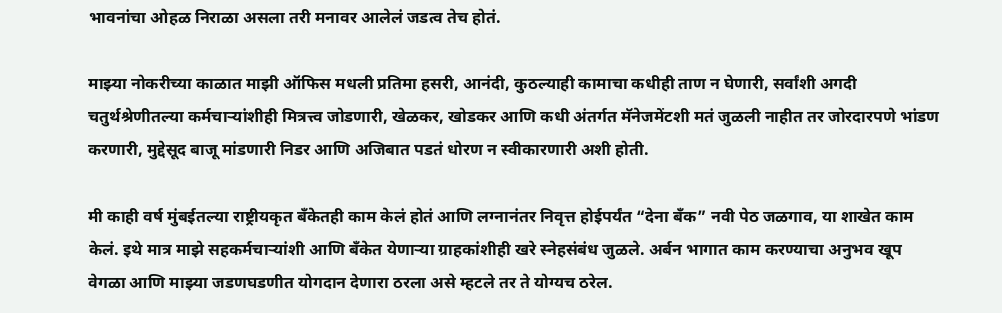भावनांचा ओहळ निराळा असला तरी मनावर आलेलं जडत्व तेच होतं.

माझ्या नोकरीच्या काळात माझी ऑफिस मधली प्रतिमा हसरी, आनंदी, कुठल्याही कामाचा कधीही ताण न घेणारी, सर्वांशी अगदी चतुर्थश्रेणीतल्या कर्मचाऱ्यांशीही मित्रत्त्व जोडणारी, खेळकर, खोडकर आणि कधी अंतर्गत मॅनेजमेंटशी मतं जुळली नाहीत तर जोरदारपणे भांडण करणारी, मुद्देसूद बाजू मांडणारी निडर आणि अजिबात पडतं धोरण न स्वीकारणारी अशी होती.

मी काही वर्ष मुंबईतल्या राष्ट्रीयकृत बँकेतही काम केलं होतं आणि लग्नानंतर निवृत्त होईपर्यंत “देना बँक” नवी पेठ जळगाव, या शाखेत काम केलं. इथे मात्र माझे सहकर्मचार्‍यांशी आणि बँकेत येणार्‍या ग्राहकांशीही खरे स्नेहसंबंध जुळले. अर्बन भागात काम करण्याचा अनुभव खूप वेगळा आणि माझ्या जडणघडणीत योगदान देणारा ठरला असे म्हटले तर ते योग्यच ठरेल.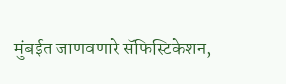मुंबईत जाणवणारे सॅफिस्टिकेशन,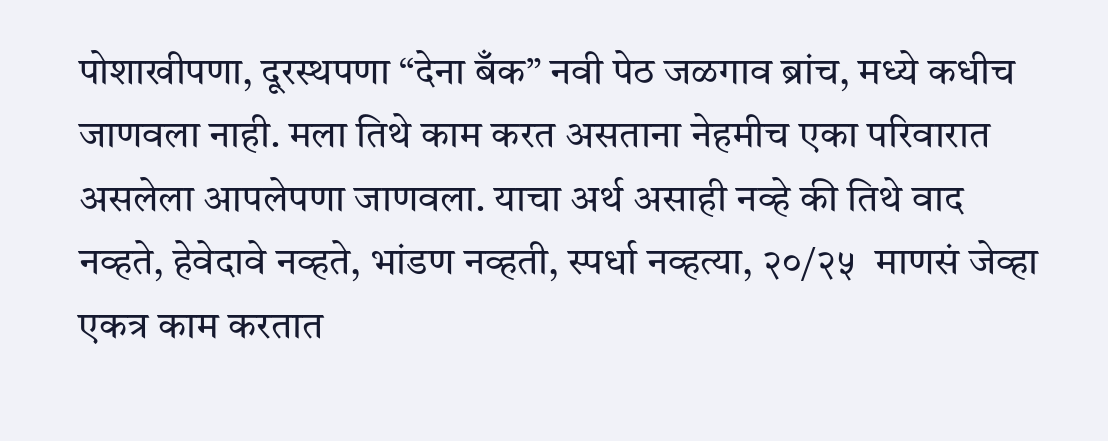पोशाखीपणा, दूरस्थपणा “देना बँक” नवी पेठ जळगाव ब्रांच, मध्ये कधीच जाणवला नाही. मला तिथे काम करत असताना नेहमीच एका परिवारात असलेला आपलेपणा जाणवला. याचा अर्थ असाही नव्हे की तिथे वाद नव्हते, हेवेदावे नव्हते, भांडण नव्हती, स्पर्धा नव्हत्या, २०/२५  माणसं जेव्हा एकत्र काम करतात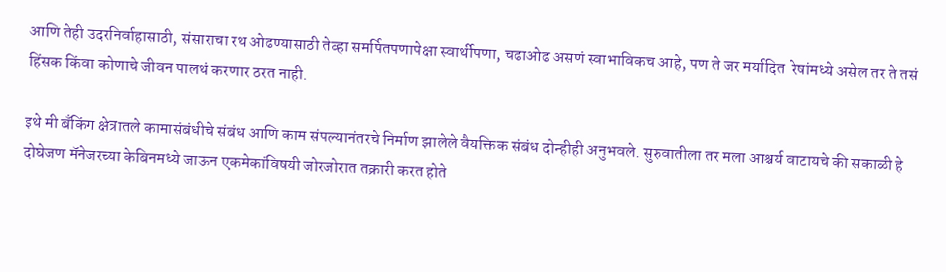आणि तेही उदरनिर्वाहासाठी, संसाराचा रथ ओढण्यासाठी तेव्हा समर्पितपणापेक्षा स्वार्थीपणा, चढाओढ असणं स्वाभाविकच आहे, पण ते जर मर्यादित  रेषांमध्ये असेल तर ते तसं हिंसक किंवा कोणाचे जीवन पालथं करणार ठरत नाही.

इथे मी बँकिंग क्षेत्रातले कामासंबंधीचे संबंध आणि काम संपल्यानंतरचे निर्माण झालेले वैयक्तिक संबंध दोन्हीही अनुभवले. सुरुवातीला तर मला आश्चर्य वाटायचे की सकाळी हे दोघेजण मॅनेजरच्या केबिनमध्ये जाऊन एकमेकांविषयी जोरजोरात तक्रारी करत होते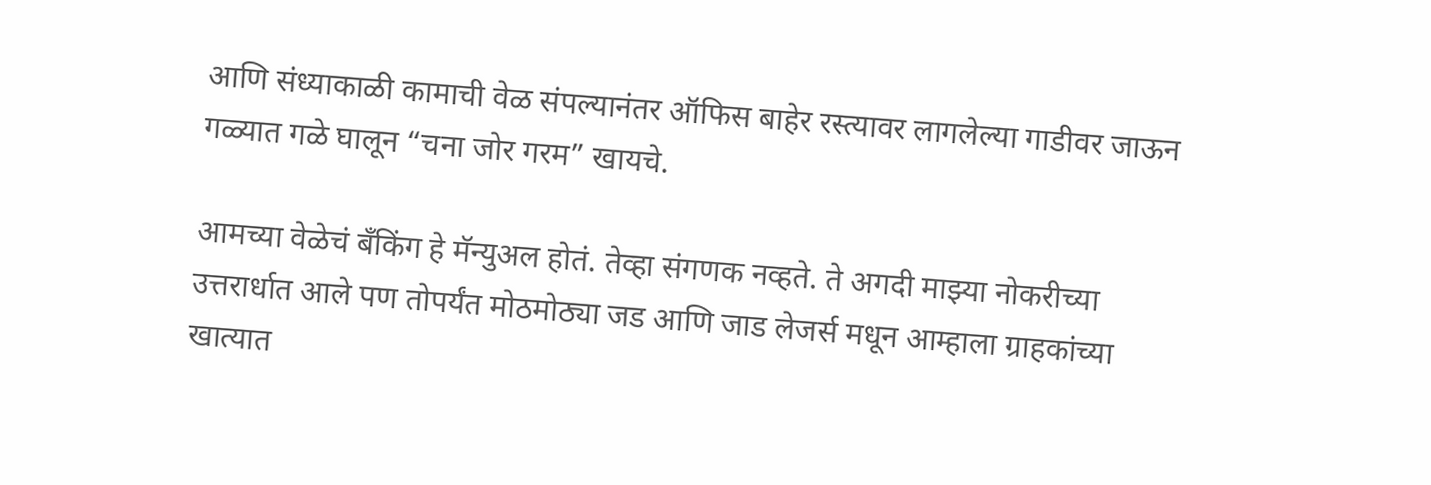आणि संध्याकाळी कामाची वेळ संपल्यानंतर ऑफिस बाहेर रस्त्यावर लागलेल्या गाडीवर जाऊन गळ्यात गळे घालून “चना जोर गरम” खायचे.

आमच्या वेळेचं बँकिंग हे मॅन्युअल होतं. तेव्हा संगणक नव्हते. ते अगदी माझ्या नोकरीच्या उत्तरार्धात आले पण तोपर्यंत मोठमोठ्या जड आणि जाड लेजर्स मधून आम्हाला ग्राहकांच्या खात्यात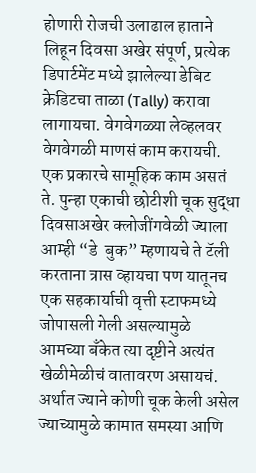होणारी रोजची उलाढाल हाताने लिहून दिवसा अखेर संपूर्ण, प्रत्येक डिपार्टमेंट मध्ये झालेल्या डेबिट क्रेडिटचा ताळा (Tally) करावा लागायचा. वेगवेगळ्या लेव्हलवर वेगवेगळी माणसं काम करायची. एक प्रकारचे सामूहिक काम असतं ते. पुन्हा एकाची छोटीशी चूक सुद्धा दिवसाअखेर क्लोजींगवेळी ज्याला आम्ही “डे  बुक” म्हणायचे ते टॅली करताना त्रास व्हायचा पण यातूनच एक सहकार्याची वृत्ती स्टाफमध्ये जोपासली गेली असल्यामुळे आमच्या बँकेत त्या दृष्टीने अत्यंत खेळीमेळीचं वातावरण असायचं. अर्थात ज्याने कोणी चूक केली असेल ज्याच्यामुळे कामात समस्या आणि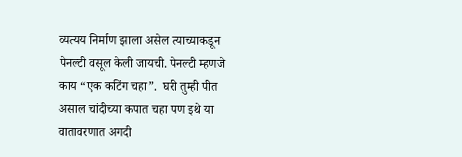व्यत्यय निर्माण झाला असेल त्याच्याकडून पेनल्टी वसूल केली जायची. पेनल्टी म्हणजे काय “एक कटिंग चहा”.  घरी तुम्ही पीत असाल चांदीच्या कपात चहा पण इथे या वातावरणात अगदी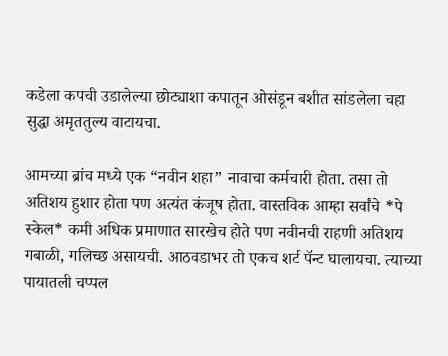कडेला कपची उडालेल्या छोट्याशा कपातून ओसंडून बशीत सांडलेला चहा सुद्धा अमृततुल्य वाटायचा.

आमच्या ब्रांच मध्ये एक “नवीन शहा” नावाचा कर्मचारी होता. तसा तो अतिशय हुशार होता पण अत्यंत कंजूष होता. वास्तविक आम्हा सर्वांचे *पे स्केल* कमी अधिक प्रमाणात सारखेच होते पण नवीनची राहणी अतिशय गबाळी, गलिच्छ असायची. आठवडाभर तो एकच शर्ट पॅन्ट घालायचा. त्याच्या पायातली चप्पल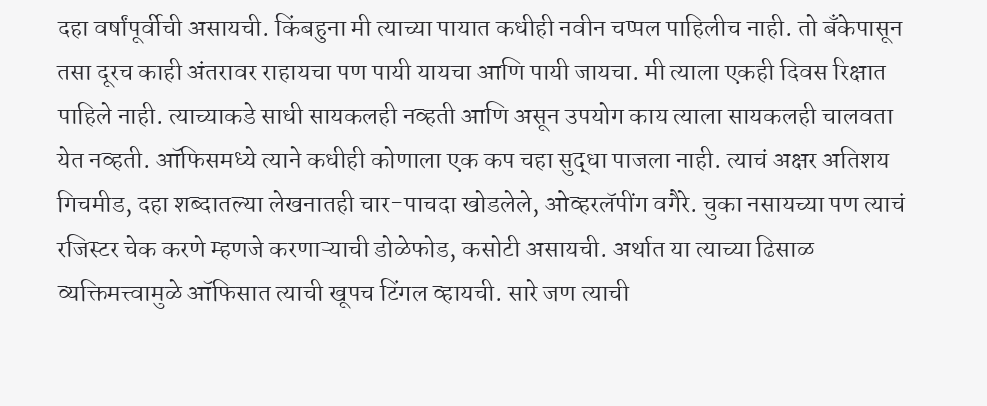दहा वर्षांपूर्वीची असायची. किंबहुना मी त्याच्या पायात कधीही नवीन चप्पल पाहिलीच नाही. तो बँकेपासून तसा दूरच काही अंतरावर राहायचा पण पायी यायचा आणि पायी जायचा. मी त्याला एकही दिवस रिक्षात पाहिले नाही. त्याच्याकडे साधी सायकलही नव्हती आणि असून उपयोग काय त्याला सायकलही चालवता येत नव्हती. ऑफिसमध्ये त्याने कधीही कोणाला एक कप चहा सुद्धा पाजला नाही. त्याचं अक्षर अतिशय गिचमीड, दहा शब्दातल्या लेखनातही चार-पाचदा खोडलेले, ओव्हरलॅपींग वगैरे. चुका नसायच्या पण त्याचं रजिस्टर चेक करणे म्हणजे करणाऱ्याची डोळेफोड, कसोटी असायची. अर्थात या त्याच्या ढिसाळ व्यक्तिमत्त्वामुळे ऑफिसात त्याची खूपच टिंगल व्हायची. सारे जण त्याची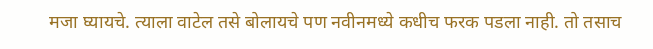मजा घ्यायचे. त्याला वाटेल तसे बोलायचे पण नवीनमध्ये कधीच फरक पडला नाही. तो तसाच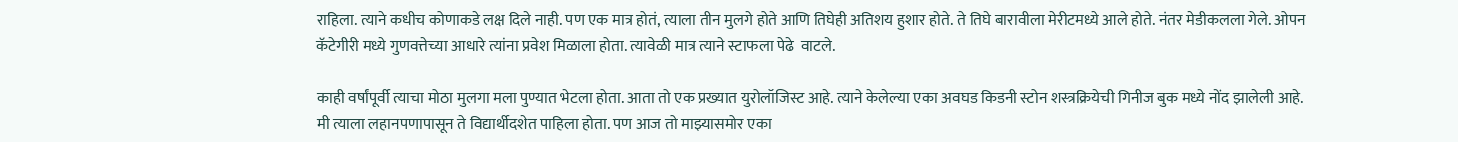राहिला. त्याने कधीच कोणाकडे लक्ष दिले नाही. पण एक मात्र होतं, त्याला तीन मुलगे होते आणि तिघेही अतिशय हुशार होते. ते तिघे बारावीला मेरीटमध्ये आले होते. नंतर मेडीकलला गेले. ओपन कॅटेगीरी मध्ये गुणवत्तेच्या आधारे त्यांना प्रवेश मिळाला होता. त्यावेळी मात्र त्याने स्टाफला पेढे  वाटले.

काही वर्षांपूर्वी त्याचा मोठा मुलगा मला पुण्यात भेटला होता. आता तो एक प्रख्यात युरोलॉजिस्ट आहे. त्याने केलेल्या एका अवघड किडनी स्टोन शस्त्रक्रियेची गिनीज बुक मध्ये नोंद झालेली आहे. मी त्याला लहानपणापासून ते विद्यार्थीदशेत पाहिला होता. पण आज तो माझ्यासमोर एका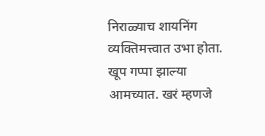निराळ्याच शायनिंग व्यक्तिमत्त्वात उभा होता. खूप गप्पा झाल्या आमच्यात. खरं म्हणजे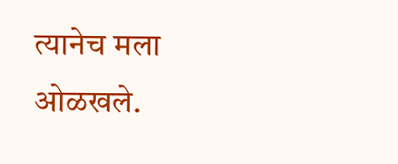त्यानेच मला ओळखले.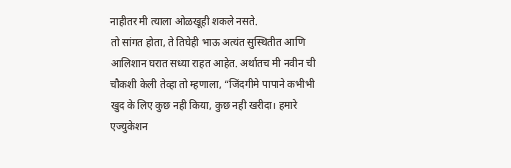नाहीतर मी त्याला ओळखूही शकले नसते.
तो सांगत होता, ते तिघेही भाऊ अत्यंत सुस्थितीत आणि आलिशान घरात सध्या राहत आहेत. अर्थातच मी नवीन ची चौकशी केली तेव्हा तो म्हणाला, “जिंदगीमे पापाने कभीभी खुद के लिए कुछ नही किया, कुछ नही खरीदा। हमारे एज्युकेशन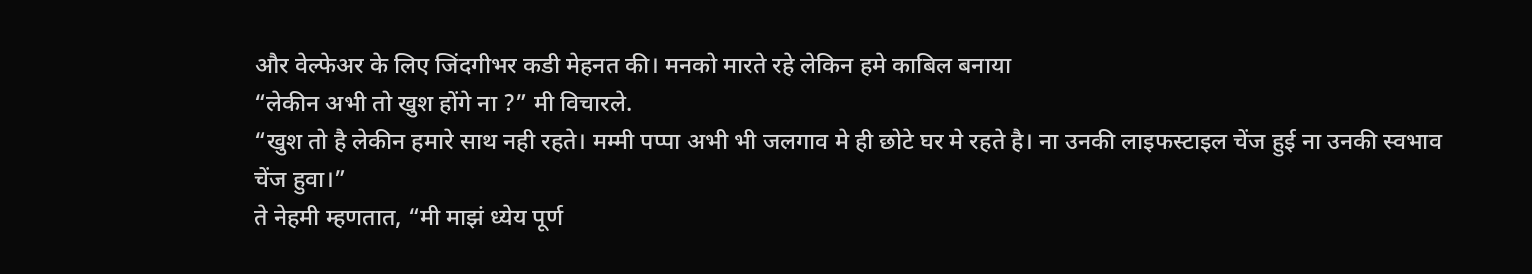और वेल्फेअर के लिए जिंदगीभर कडी मेहनत की। मनको मारते रहे लेकिन हमे काबिल बनाया
“लेकीन अभी तो खुश होंगे ना ?” मी विचारले.
“खुश तो है लेकीन हमारे साथ नही रहते। मम्मी पप्पा अभी भी जलगाव मे ही छोटे घर मे रहते है। ना उनकी लाइफस्टाइल चेंज हुई ना उनकी स्वभाव चेंज हुवा।”
ते नेहमी म्हणतात, “मी माझं ध्येय पूर्ण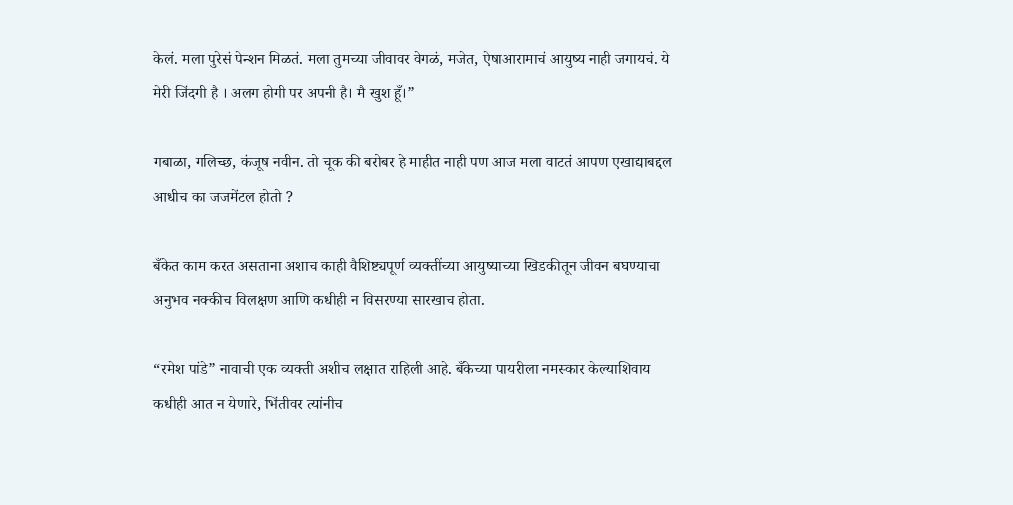केलं. मला पुरेसं पेन्शन मिळतं. मला तुमच्या जीवावर वेगळं, मजेत, ऐषाआरामाचं आयुष्य नाही जगायचं. ये मेरी जिंदगी है । अलग होगी पर अपनी है। मै खुश हूँ।”

गबाळा, गलिच्छ, कंजूष नवीन. तो चूक की बरोबर हे माहीत नाही पण आज मला वाटतं आपण एखाद्याबद्दल आधीच का जजमेंटल होतो ?

बँकेत काम करत असताना अशाच काही वैशिष्ट्यपूर्ण व्यक्तींच्या आयुष्याच्या खिडकीतून जीवन बघण्याचा अनुभव नक्कीच विलक्षण आणि कधीही न विसरण्या सारखाच होता.

“रमेश पांडे” नावाची एक व्यक्ती अशीच लक्षात राहिली आहे. बँकेच्या पायरीला नमस्कार केल्याशिवाय कधीही आत न येणारे, भिंतीवर त्यांनीच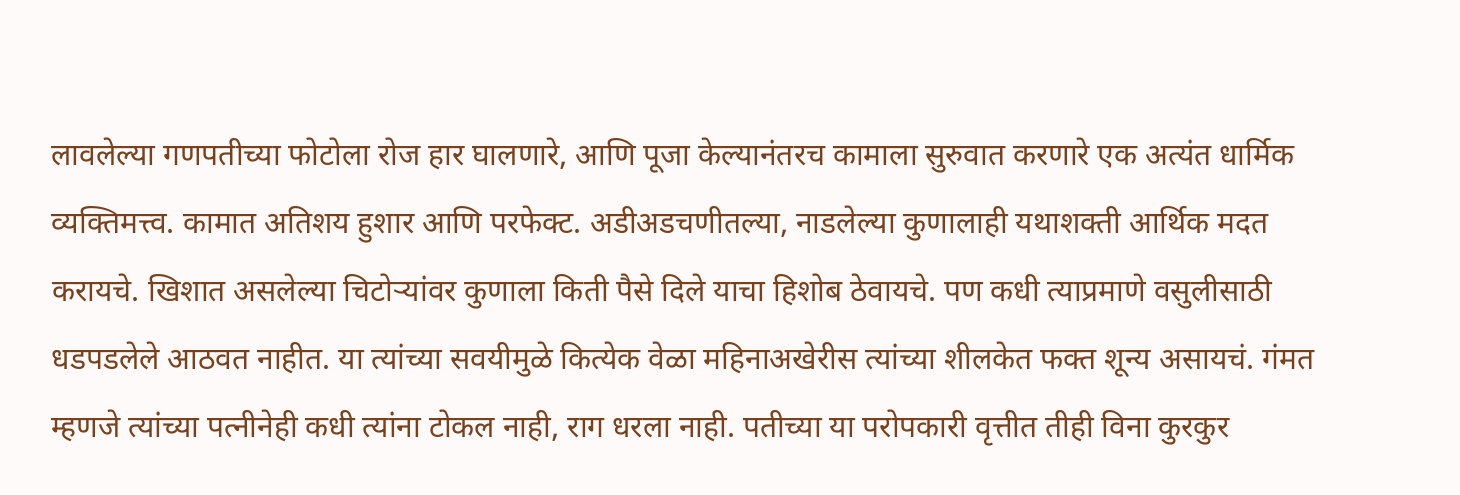लावलेल्या गणपतीच्या फोटोला रोज हार घालणारे, आणि पूजा केल्यानंतरच कामाला सुरुवात करणारे एक अत्यंत धार्मिक व्यक्तिमत्त्व. कामात अतिशय हुशार आणि परफेक्ट. अडीअडचणीतल्या, नाडलेल्या कुणालाही यथाशक्ती आर्थिक मदत करायचे. खिशात असलेल्या चिटोर्‍यांवर कुणाला किती पैसे दिले याचा हिशोब ठेवायचे. पण कधी त्याप्रमाणे वसुलीसाठी धडपडलेले आठवत नाहीत. या त्यांच्या सवयीमुळे कित्येक वेळा महिनाअखेरीस त्यांच्या शीलकेत फक्त शून्य असायचं. गंमत म्हणजे त्यांच्या पत्नीनेही कधी त्यांना टोकल नाही, राग धरला नाही. पतीच्या या परोपकारी वृत्तीत तीही विना कुरकुर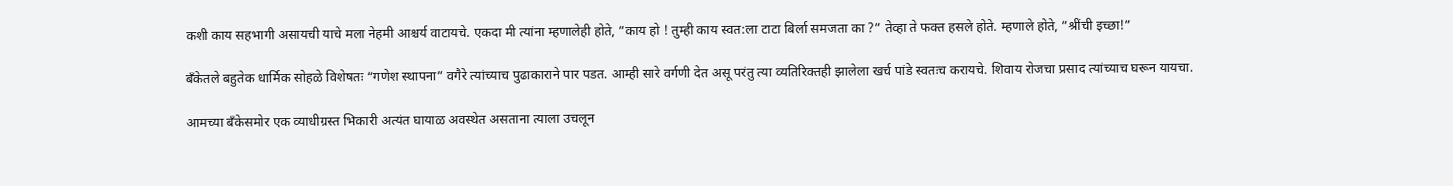कशी काय सहभागी असायची याचे मला नेहमी आश्चर्य वाटायचे. एकदा मी त्यांना म्हणालेही होते, ”काय हो ! तुम्ही काय स्वत:ला टाटा बिर्ला समजता का ?” तेव्हा ते फक्त हसले होते. म्हणाले होते, ”श्रींची इच्छा!”

बँकेतले बहुतेक धार्मिक सोहळे विशेषतः “गणेश स्थापना” वगैरे त्यांच्याच पुढाकाराने पार पडत. आम्ही सारे वर्गणी देत असू परंतु त्या व्यतिरिक्तही झालेला खर्च पांडे स्वतःच करायचे. शिवाय रोजचा प्रसाद त्यांच्याच घरून यायचा.

आमच्या बँकेसमोर एक व्याधीग्रस्त भिकारी अत्यंत घायाळ अवस्थेत असताना त्याला उचलून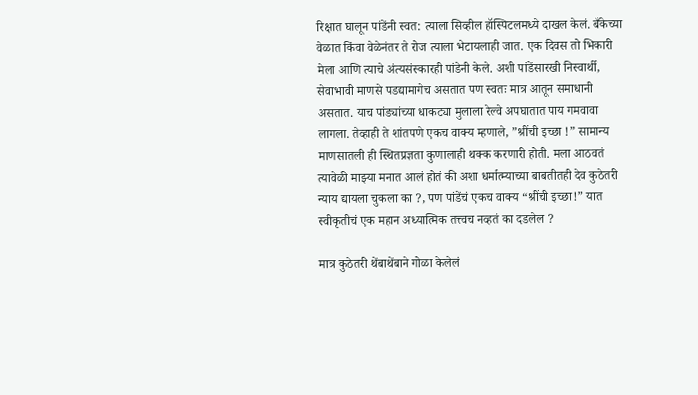रिक्षात घालून पांडेंनी स्वत: त्याला सिव्हील हॉस्पिटलमध्ये दाखल केलं. बँकेच्या वेळात किंवा वेळेनंतर ते रोज त्याला भेटायलाही जात. एक दिवस तो भिकारी मेला आणि त्याचे अंत्यसंस्कारही पांडेनी केले. अशी पांडेंसारखी निस्वार्थी, सेवाभावी माणसे पडद्यामागेच असतात पण स्वतः मात्र आतून समाधानी असतात. याच पांड्यांच्या धाकट्या मुलाला रेल्वे अपघातात पाय गमवावा लागला. तेव्हाही ते शांतपणे एकच वाक्य म्हणाले, ”श्रींची इच्छा !” सामान्य माणसातली ही स्थितप्रज्ञता कुणालाही थक्क करणारी होती. मला आठवतं त्यावेळी माझ्या मनात आलं होतं की अशा धर्मात्म्याच्या बाबतीतही देव कुठेतरी न्याय द्यायला चुकला का ?, पण पांडेंचं एकच वाक्य “श्रींची इच्छा!” यात स्वीकृतीचं एक महान अध्यात्मिक तत्त्वच नव्हतं का दडलेल ?

मात्र कुठेतरी थेंबाथेंबाने गोळा केलेलं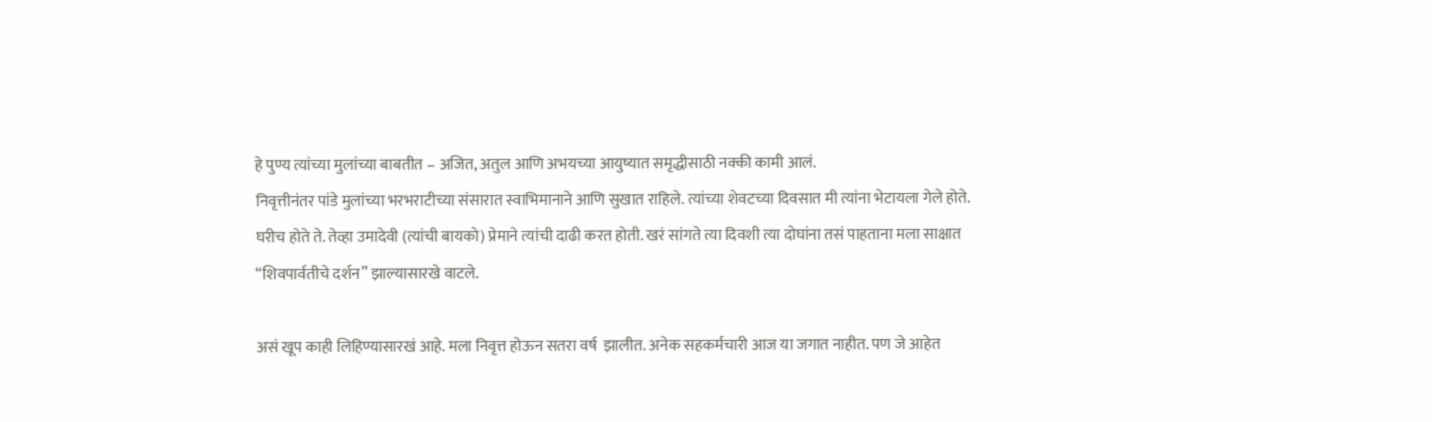हे पुण्य त्यांच्या मुलांच्या बाबतीत – अजित, अतुल आणि अभयच्या आयुष्यात समृद्धीसाठी नक्की कामी आलं.
निवृत्तीनंतर पांडे मुलांच्या भरभराटीच्या संसारात स्वाभिमानाने आणि सुखात राहिले. त्यांच्या शेवटच्या दिवसात मी त्यांना भेटायला गेले होते. घरीच होते ते. तेव्हा उमादेवी (त्यांची बायको) प्रेमाने त्यांची दाढी करत होती. खरं सांगते त्या दिवशी त्या दोघांना तसं पाहताना मला साक्षात “शिवपार्वतीचे दर्शन” झाल्यासारखे वाटले.

असं खूप काही लिहिण्यासारखं आहे. मला निवृत्त होऊन सतरा वर्ष  झालीत. अनेक सहकर्मचारी आज या जगात नाहीत. पण जे आहेत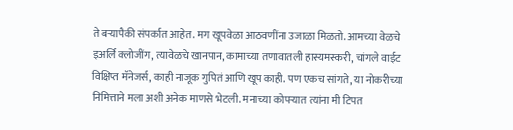ते बर्‍यापैकी संपर्कात आहेत. मग खूपवेळा आठवणींना उजाळा मिळतो. आमच्या वेळचे इअर्लि क्लोजींग, त्यावेळचे खानपान, कामाच्या तणावातली हास्यमस्करी, चांगले वाईट विक्षिप्त मॅनेजर्स, काही नाजूक गुपितं आणि खूप काही. पण एकच सांगते, या नोकरीच्या निमित्ताने मला अशी अनेक माणसे भेटली. मनाच्या कोपऱ्यात त्यांना मी टिपत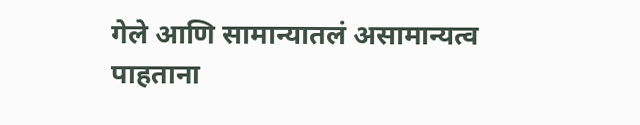गेले आणि सामान्यातलं असामान्यत्व पाहताना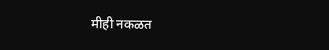मीही नकळत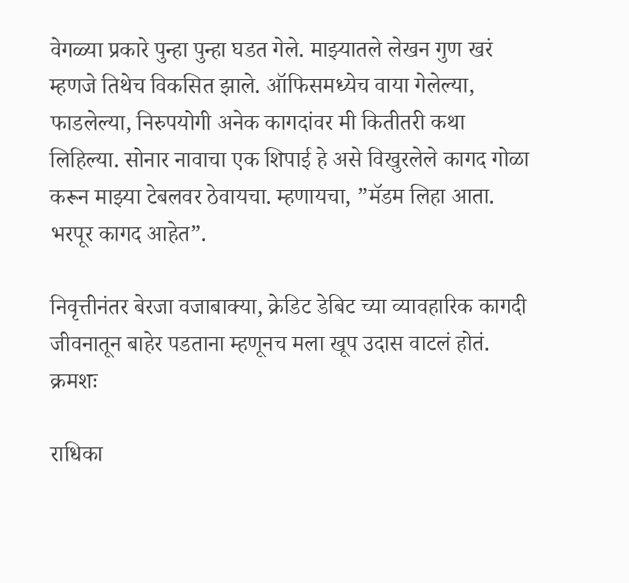वेगळ्या प्रकारे पुन्हा पुन्हा घडत गेले. माझ्यातले लेखन गुण खरं म्हणजे तिथेच विकसित झाले. ऑफिसमध्येच वाया गेलेल्या, फाडलेल्या, निरुपयोगी अनेक कागदांवर मी कितीतरी कथा लिहिल्या. सोनार नावाचा एक शिपाई हे असे विखुरलेले कागद गोळा करून माझ्या टेबलवर ठेवायचा. म्हणायचा, ”मॅडम लिहा आता. भरपूर कागद आहेत”.

निवृत्तीनंतर बेरजा वजाबाक्या, क्रेडिट डेबिट च्या व्यावहारिक कागदी जीवनातून बाहेर पडताना म्हणूनच मला खूप उदास वाटलं होतं.
क्रमशः

राधिका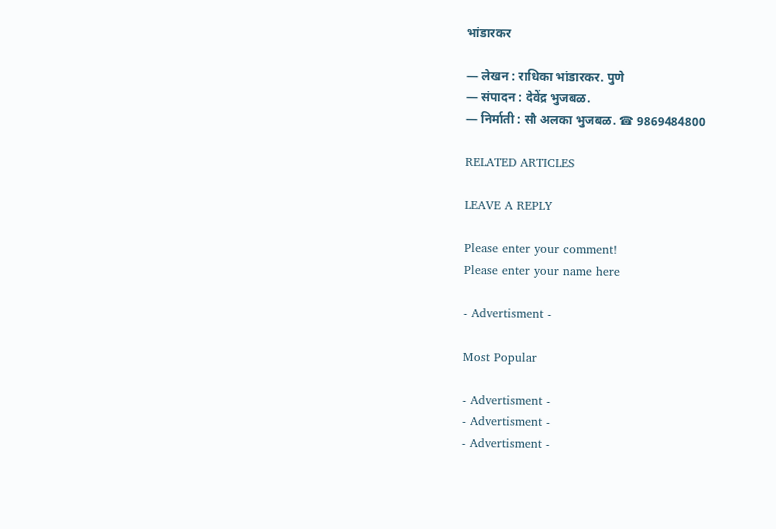भांडारकर

— लेखन : राधिका भांडारकर. पुणे
— संपादन : देवेंद्र भुजबळ.
— निर्माती : सौ अलका भुजबळ. ☎ 9869484800

RELATED ARTICLES

LEAVE A REPLY

Please enter your comment!
Please enter your name here

- Advertisment -

Most Popular

- Advertisment -
- Advertisment -
- Advertisment -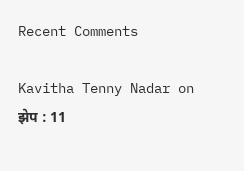Recent Comments

Kavitha Tenny Nadar on झेप : 11